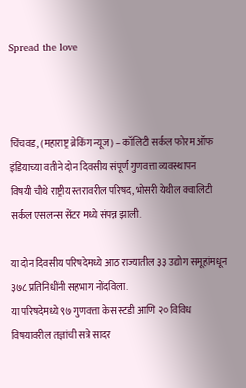Spread the love



चिंचवड, (महाराष्ट्र ब्रेकिंग न्यूज) – कॉलिटी सर्कल फोरम ऑफ इंडियाच्या वतीने दोन दिवसीय संपूर्ण गुणवत्ता व्यवस्थापन
विषयी चौथे राष्ट्रीय स्तरावरील परिषद, भोसरी येथील क्वालिटी सर्कल एसलन्स सेंटर मध्ये संपन्न झाली.

या दोन दिवसीय परिषदेमध्ये आठ राज्यातील ३३ उद्योग समूहांमधून ३७८ प्रतिनिधींनी सहभाग नोंदविला.
या परिषदेमध्ये ९७ गुणवत्ता केस स्टडी आणि २० विविध विषयावरील तज्ञांची सत्रे सादर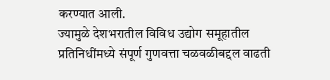करण्यात आली.
ज्यामुळे देशभरातील विविध उद्योग समूहातील प्रतिनिधींमध्ये संपूर्ण गुणवत्ता चळवळीबद्दल वाढती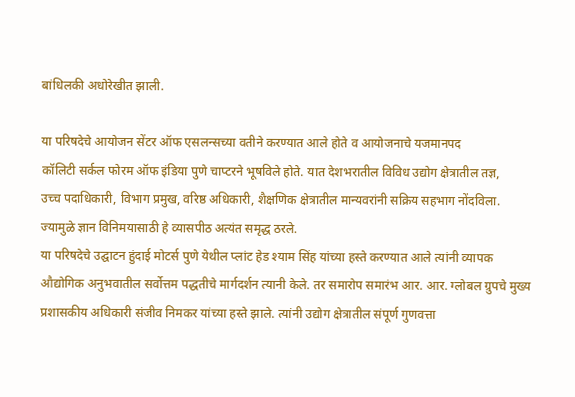बांधिलकी अधोरेखीत झाली.

या परिषदेचे आयोजन सेंटर ऑफ एसलन्सच्या वतीने करण्यात आले होते व आयोजनाचे यजमानपद
कॉलिटी सर्कल फोरम ऑफ इंडिया पुणे चाप्टरने भूषविले होते. यात देशभरातील विविध उद्योग क्षेत्रातील तज्ञ,
उच्च पदाधिकारी, विभाग प्रमुख, वरिष्ठ अधिकारी, शैक्षणिक क्षेत्रातील मान्यवरांनी सक्रिय सहभाग नोंदविला.
ज्यामुळे ज्ञान विनिमयासाठी हे व्यासपीठ अत्यंत समृद्ध ठरले.
या परिषदेचे उद्घाटन हुंदाई मोटर्स पुणे येथील प्लांट हेड श्याम सिंह यांच्या हस्ते करण्यात आले त्यांनी व्यापक
औद्योगिक अनुभवातील सर्वोत्तम पद्धतीचे मार्गदर्शन त्यानी केले. तर समारोप समारंभ आर. आर. ग्लोबल ग्रुपचे मुख्य
प्रशासकीय अधिकारी संजीव निमकर यांच्या हस्ते झाले. त्यांनी उद्योग क्षेत्रातील संपूर्ण गुणवत्ता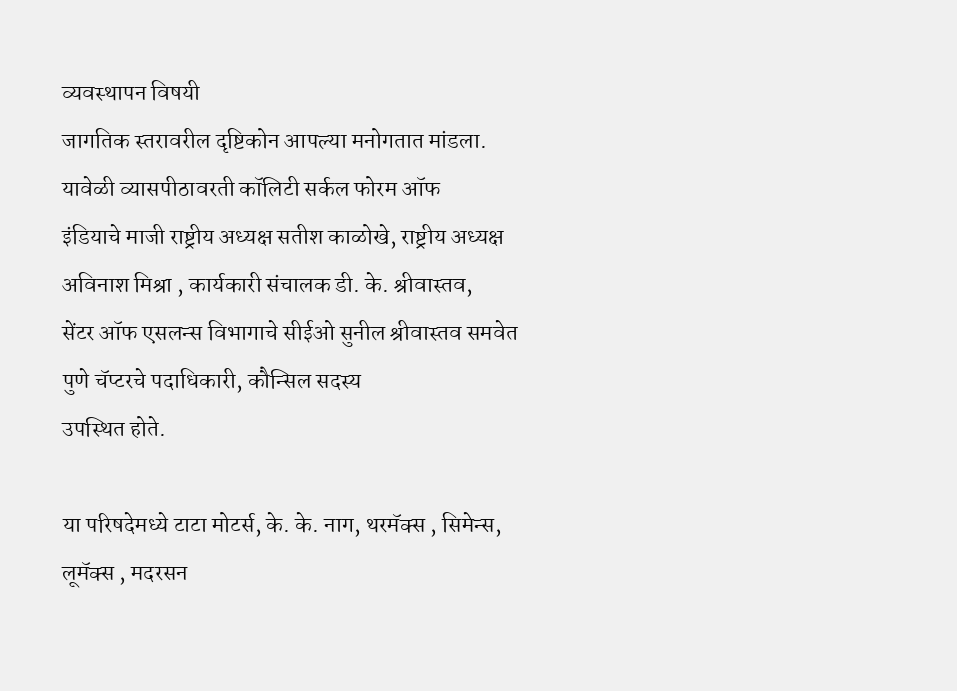व्यवस्थापन विषयी
जागतिक स्तरावरील दृष्टिकोन आपल्या मनोगतात मांडला. यावेळी व्यासपीठावरती कॉलिटी सर्कल फोरम ऑफ
इंडियाचे माजी राष्ट्रीय अध्यक्ष सतीश काळोखे, राष्ट्रीय अध्यक्ष अविनाश मिश्रा , कार्यकारी संचालक डी. के. श्रीवास्तव,
सेंटर ऑफ एसलन्स विभागाचे सीईओ सुनील श्रीवास्तव समवेत पुणे चॅप्टरचे पदाधिकारी, कौन्सिल सदस्य
उपस्थित होते.

या परिषदेमध्ये टाटा मोटर्स, के. के. नाग, थरमॅक्स , सिमेन्स, लूमॅक्स , मदरसन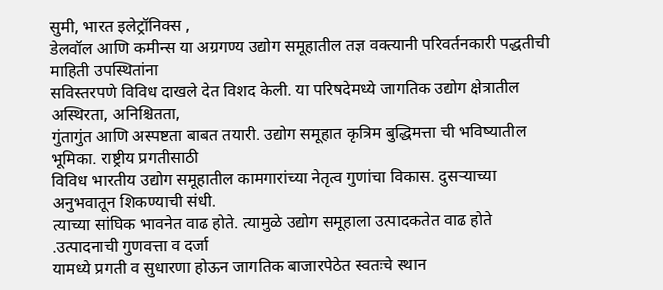सुमी, भारत इलेट्रॉनिक्स ,
डेलवॉल आणि कमीन्स या अग्रगण्य उद्योग समूहातील तज्ञ वक्त्यानी परिवर्तनकारी पद्धतीची माहिती उपस्थितांना
सविस्तरपणे विविध दाखले देत विशद केली. या परिषदेमध्ये जागतिक उद्योग क्षेत्रातील अस्थिरता, अनिश्चितता,
गुंतागुंत आणि अस्पष्टता बाबत तयारी. उद्योग समूहात कृत्रिम बुद्धिमत्ता ची भविष्यातील भूमिका. राष्ट्रीय प्रगतीसाठी
विविध भारतीय उद्योग समूहातील कामगारांच्या नेतृत्व गुणांचा विकास. दुसर्‍याच्या अनुभवातून शिकण्याची संधी.
त्याच्या सांघिक भावनेत वाढ होते. त्यामुळे उद्योग समूहाला उत्पादकतेत वाढ होते .उत्पादनाची गुणवत्ता व दर्जा
यामध्ये प्रगती व सुधारणा होऊन जागतिक बाजारपेठेत स्वतःचे स्थान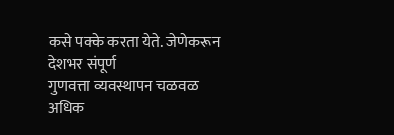कसे पक्के करता येते. जेणेकरून देशभर संपूर्ण
गुणवत्ता व्यवस्थापन चळवळ अधिक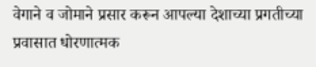वेगाने व जोमाने प्रसार करून आपल्या देशाच्या प्रगतीच्या प्रवासात धोरणात्मक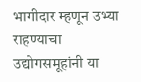भागीदार म्हणून उभ्या राहण्याचा उद्योगसमूहांनी या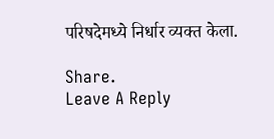परिषदेमध्ये निर्धार व्यक्त केला.

Share.
Leave A Reply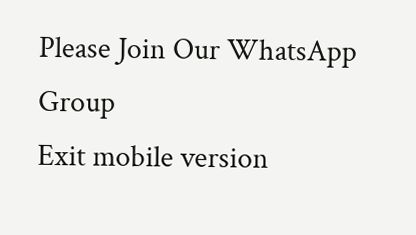Please Join Our WhatsApp Group
Exit mobile version